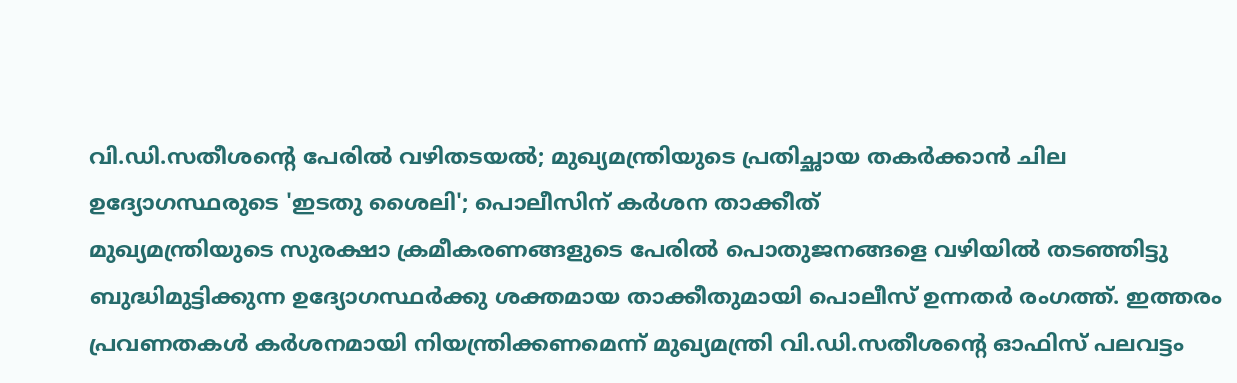വി.ഡി.സതീശന്റെ പേരിൽ വഴിതടയൽ; മുഖ്യമന്ത്രിയുടെ പ്രതിച്ഛായ തകർക്കാൻ ചില ഉദ്യോഗസ്ഥരുടെ 'ഇടതു ശൈലി'; പൊലീസിന് കർശന താക്കീത്
മുഖ്യമന്ത്രിയുടെ സുരക്ഷാ ക്രമീകരണങ്ങളുടെ പേരിൽ പൊതുജനങ്ങളെ വഴിയിൽ തടഞ്ഞിട്ടു ബുദ്ധിമുട്ടിക്കുന്ന ഉദ്യോഗസ്ഥർക്കു ശക്തമായ താക്കീതുമായി പൊലീസ് ഉന്നതർ രംഗത്ത്. ഇത്തരം പ്രവണതകൾ കർശനമായി നിയന്ത്രിക്കണമെന്ന് മുഖ്യമന്ത്രി വി.ഡി.സതീശന്റെ ഓഫിസ് പലവട്ടം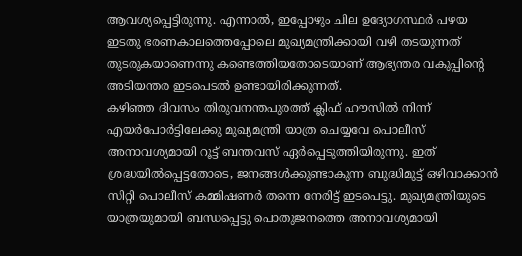ആവശ്യപ്പെട്ടിരുന്നു. എന്നാൽ, ഇപ്പോഴും ചില ഉദ്യോഗസ്ഥർ പഴയ ഇടതു ഭരണകാലത്തെപ്പോലെ മുഖ്യമന്ത്രിക്കായി വഴി തടയുന്നത് തുടരുകയാണെന്നു കണ്ടെത്തിയതോടെയാണ് ആഭ്യന്തര വകുപ്പിന്റെ അടിയന്തര ഇടപെടൽ ഉണ്ടായിരിക്കുന്നത്.
കഴിഞ്ഞ ദിവസം തിരുവനന്തപുരത്ത് ക്ലിഫ് ഹൗസിൽ നിന്ന് എയർപോർട്ടിലേക്കു മുഖ്യമന്ത്രി യാത്ര ചെയ്യവേ പൊലീസ് അനാവശ്യമായി റൂട്ട് ബന്തവസ് ഏർപ്പെടുത്തിയിരുന്നു. ഇത് ശ്രദ്ധയിൽപ്പെട്ടതോടെ, ജനങ്ങൾക്കുണ്ടാകുന്ന ബുദ്ധിമുട്ട് ഒഴിവാക്കാൻ സിറ്റി പൊലീസ് കമ്മിഷണർ തന്നെ നേരിട്ട് ഇടപെട്ടു. മുഖ്യമന്ത്രിയുടെ യാത്രയുമായി ബന്ധപ്പെട്ടു പൊതുജനത്തെ അനാവശ്യമായി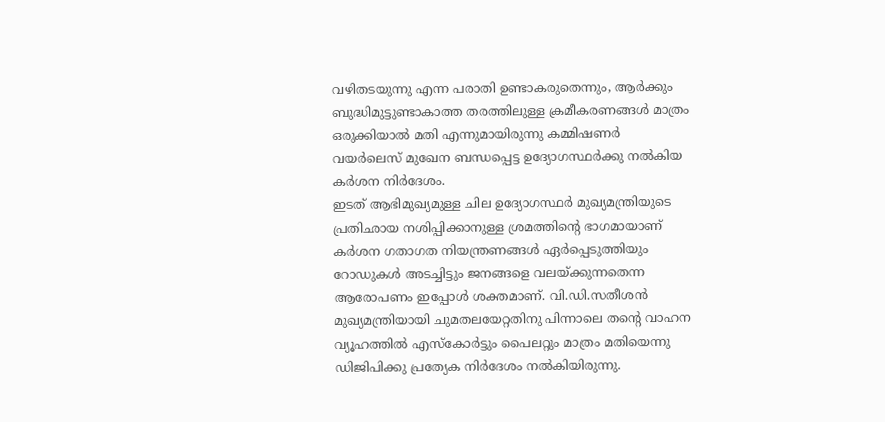വഴിതടയുന്നു എന്ന പരാതി ഉണ്ടാകരുതെന്നും, ആർക്കും ബുദ്ധിമുട്ടുണ്ടാകാത്ത തരത്തിലുള്ള ക്രമീകരണങ്ങൾ മാത്രം ഒരുക്കിയാൽ മതി എന്നുമായിരുന്നു കമ്മിഷണർ വയർലെസ് മുഖേന ബന്ധപ്പെട്ട ഉദ്യോഗസ്ഥർക്കു നൽകിയ കർശന നിർദേശം.
ഇടത് ആഭിമുഖ്യമുള്ള ചില ഉദ്യോഗസ്ഥർ മുഖ്യമന്ത്രിയുടെ പ്രതിഛായ നശിപ്പിക്കാനുള്ള ശ്രമത്തിന്റെ ഭാഗമായാണ് കർശന ഗതാഗത നിയന്ത്രണങ്ങൾ ഏർപ്പെടുത്തിയും റോഡുകൾ അടച്ചിട്ടും ജനങ്ങളെ വലയ്ക്കുന്നതെന്ന ആരോപണം ഇപ്പോൾ ശക്തമാണ്. വി.ഡി.സതീശൻ മുഖ്യമന്ത്രിയായി ചുമതലയേറ്റതിനു പിന്നാലെ തന്റെ വാഹന വ്യൂഹത്തിൽ എസ്കോർട്ടും പൈലറ്റും മാത്രം മതിയെന്നു ഡിജിപിക്കു പ്രത്യേക നിർദേശം നൽകിയിരുന്നു.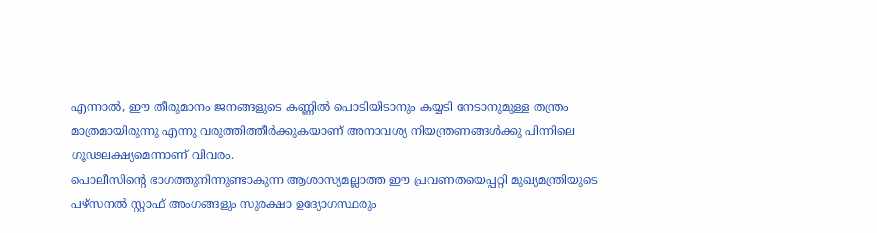എന്നാൽ, ഈ തീരുമാനം ജനങ്ങളുടെ കണ്ണിൽ പൊടിയിടാനും കയ്യടി നേടാനുമുള്ള തന്ത്രം മാത്രമായിരുന്നു എന്നു വരുത്തിത്തീർക്കുകയാണ് അനാവശ്യ നിയന്ത്രണങ്ങൾക്കു പിന്നിലെ ഗൂഢലക്ഷ്യമെന്നാണ് വിവരം.
പൊലീസിന്റെ ഭാഗത്തുനിന്നുണ്ടാകുന്ന ആശാസ്യമല്ലാത്ത ഈ പ്രവണതയെപ്പറ്റി മുഖ്യമന്ത്രിയുടെ പഴ്സനൽ സ്റ്റാഫ് അംഗങ്ങളും സുരക്ഷാ ഉദ്യോഗസ്ഥരും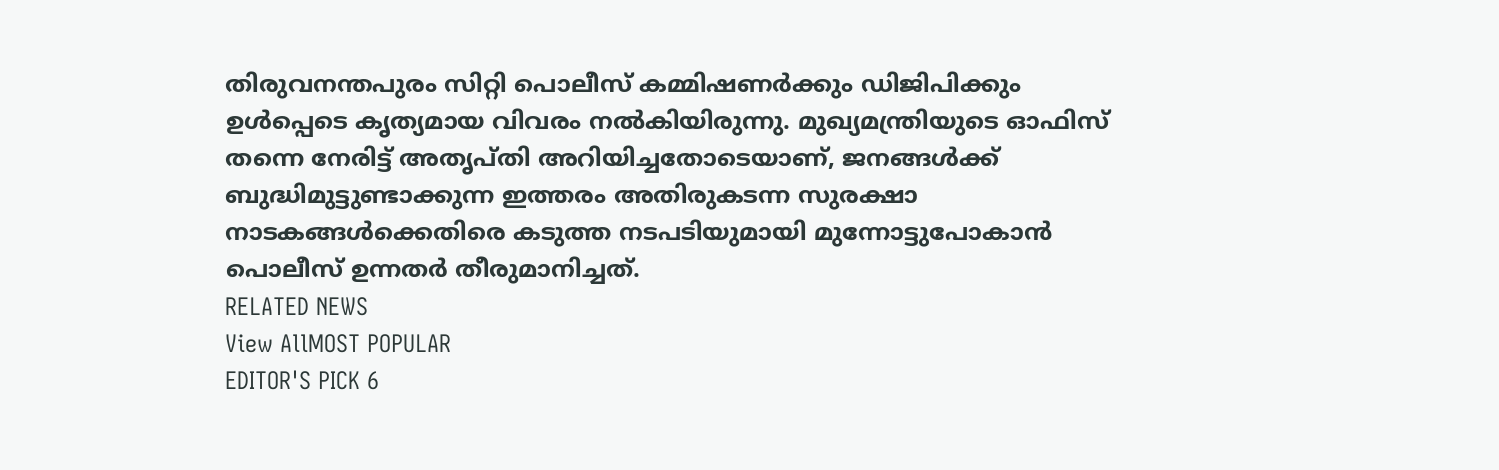തിരുവനന്തപുരം സിറ്റി പൊലീസ് കമ്മിഷണർക്കും ഡിജിപിക്കും ഉൾപ്പെടെ കൃത്യമായ വിവരം നൽകിയിരുന്നു. മുഖ്യമന്ത്രിയുടെ ഓഫിസ് തന്നെ നേരിട്ട് അതൃപ്തി അറിയിച്ചതോടെയാണ്, ജനങ്ങൾക്ക് ബുദ്ധിമുട്ടുണ്ടാക്കുന്ന ഇത്തരം അതിരുകടന്ന സുരക്ഷാ നാടകങ്ങൾക്കെതിരെ കടുത്ത നടപടിയുമായി മുന്നോട്ടുപോകാൻ പൊലീസ് ഉന്നതർ തീരുമാനിച്ചത്.
RELATED NEWS
View AllMOST POPULAR
EDITOR'S PICK 6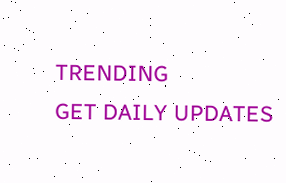TRENDING
GET DAILY UPDATES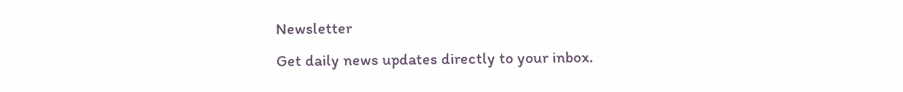Newsletter
Get daily news updates directly to your inbox.